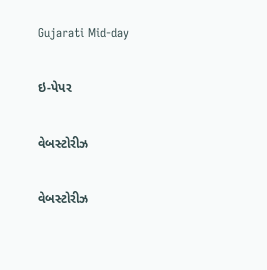Gujarati Mid-day

ઇ-પેપર

વેબસ્ટોરીઝ

વેબસ્ટોરીઝ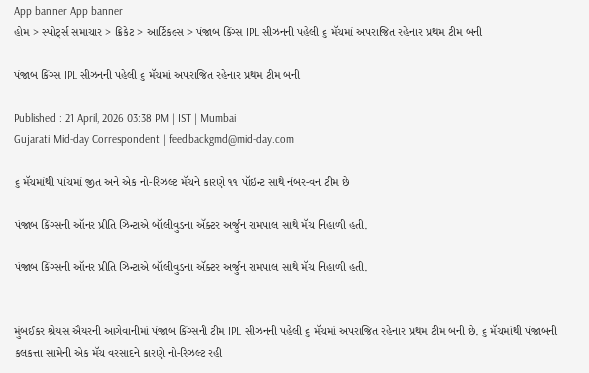App banner App banner
હોમ > સ્પોર્ટ્સ સમાચાર > ક્રિકેટ > આર્ટિકલ્સ > પંજાબ કિંગ્સ IPL સીઝનની પહેલી ૬ મૅચમાં અપરાજિત રહેનાર પ્રથમ ટીમ બની

પંજાબ કિંગ્સ IPL સીઝનની પહેલી ૬ મૅચમાં અપરાજિત રહેનાર પ્રથમ ટીમ બની

Published : 21 April, 2026 03:38 PM | IST | Mumbai
Gujarati Mid-day Correspondent | feedbackgmd@mid-day.com

૬ મૅચમાંથી પાંચમાં જીત અને એક નો-રિઝલ્ટ મૅચને કારણે ૧૧ પૉઇન્ટ સાથે નંબર-વન ટીમ છે

પંજાબ કિંગ્સની ઑનર પ્રીતિ ઝિન્ટાએ બૉલીવુડના ઍક્ટર અર્જુન રામપાલ સાથે મૅચ નિહાળી હતી.

પંજાબ કિંગ્સની ઑનર પ્રીતિ ઝિન્ટાએ બૉલીવુડના ઍક્ટર અર્જુન રામપાલ સાથે મૅચ નિહાળી હતી.


મુંબઈકર શ્રેયસ ઐયરની આગેવાનીમાં પંજાબ કિંગ્સની ટીમ IPL સીઝનની પહેલી ૬ મૅચમાં અપરાજિત રહેનાર પ્રથમ ટીમ બની છે. ૬ મૅચમાંથી પંજાબની કલકત્તા સામેની એક મૅચ વરસાદને કારણે નો-રિઝલ્ટ રહી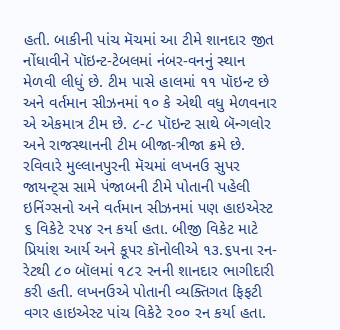હતી. બાકીની પાંચ મૅચમાં આ ટીમે શાનદાર જીત નોંધાવીને પૉઇન્ટ-ટેબલમાં નંબર-વનનું સ્થાન મેળવી લીધું છે. ટીમ પાસે હાલમાં ૧૧ પૉઇન્ટ છે અને વર્તમાન સીઝનમાં ૧૦ કે એથી વધુ મેળવનાર એ એકમાત્ર ટીમ છે. ૮-૮ પૉઇન્ટ સાથે બૅન્ગલોર અને રાજસ્થાનની ટીમ બીજા-ત્રીજા ક્રમે છે. રવિવારે મુલ્લાનપુરની મૅચમાં લખનઉ સુપર જાયન્ટ્સ સામે પંજાબની ટીમે પોતાની પહેલી ઇનિંગ્સનો અને વર્તમાન સીઝનમાં પણ હાઇએસ્ટ ૬ વિકેટે ૨૫૪ રન કર્યા હતા. બીજી વિકેટ માટે પ્રિયાંશ આર્ય અને કૂપર કૉનોલીએ ૧૩.૬૫ના રન-રેટથી ૮૦ બૉલમાં ૧૮૨ રનની શાનદાર ભાગીદારી કરી હતી. લખનઉએ પોતાની વ્યક્તિગત ફિફટી વગર હાઇએસ્ટ પાંચ વિકેટે ૨૦૦ રન કર્યા હતા.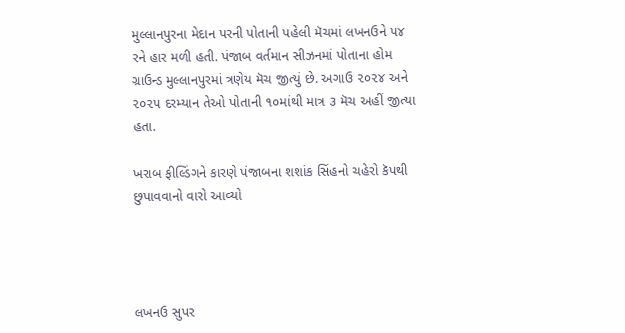મુલ્લાનપુરના મેદાન પરની પોતાની પહેલી મૅચમાં લખનઉને ૫૪ રને હાર મળી હતી. પંજાબ વર્તમાન સીઝનમાં પોતાના હોમ ગ્રાઉન્ડ મુલ્લાનપુરમાં ત્રણેય મૅચ જીત્યું છે. અગાઉ ૨૦૨૪ અને ૨૦૨૫ દરમ્યાન તેઓ પોતાની ૧૦માંથી માત્ર ૩ મૅચ અહીં જીત્યા હતા.

ખરાબ ફીલ્ડિંગને કારણે પંજાબના શશાંક સિંહનો ચહેરો કૅપથી છુપાવવાનો વારો આવ્યો




લખનઉ સુપર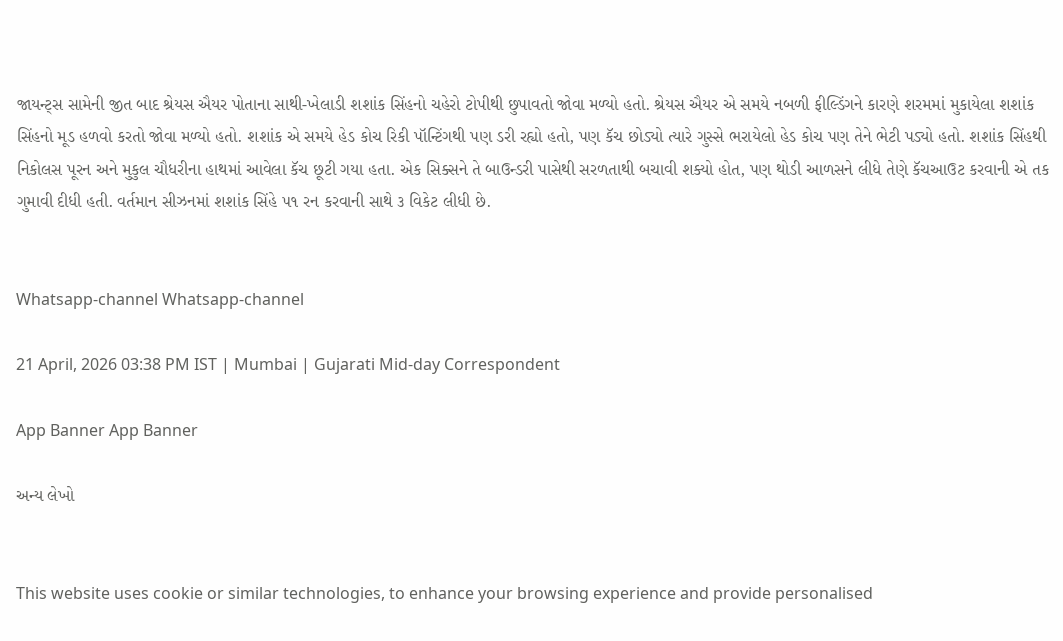જાયન્ટ્સ સામેની જીત બાદ શ્રેયસ ઐયર પોતાના સાથી-ખેલાડી શશાંક સિંહનો ચહેરો ટોપીથી છુપાવતો જોવા મળ્યો હતો. શ્રેયસ ઐયર એ સમયે નબળી ફીલ્ડિંગને કારણે શરમમાં મુકાયેલા શશાંક સિંહનો મૂડ હળવો કરતો જોવા મળ્યો હતો. શશાંક એ સમયે હેડ કોચ રિકી પૉન્ટિંગથી પણ ડરી રહ્યો હતો, પણ કૅચ છોડ્યો ત્યારે ગુસ્સે ભરાયેલો હેડ કોચ પણ તેને ભેટી પડ્યો હતો. શશાંક સિંહથી નિકોલસ પૂરન અને મુકુલ ચૌધરીના હાથમાં આવેલા કૅચ છૂટી ગયા હતા. એક સિક્સને તે બાઉન્ડરી પાસેથી સરળતાથી બચાવી શક્યો હોત, પણ થોડી આળસને લીધે તેણે કૅચઆઉટ કરવાની એ તક ગુમાવી દીધી હતી. વર્તમાન સીઝનમાં શશાંક સિંહે ૫૧ રન કરવાની સાથે ૩ વિકેટ લીધી છે.


Whatsapp-channel Whatsapp-channel

21 April, 2026 03:38 PM IST | Mumbai | Gujarati Mid-day Correspondent

App Banner App Banner

અન્ય લેખો


This website uses cookie or similar technologies, to enhance your browsing experience and provide personalised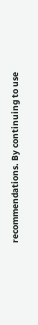recommendations. By continuing to use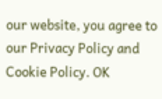our website, you agree to our Privacy Policy and Cookie Policy. OK